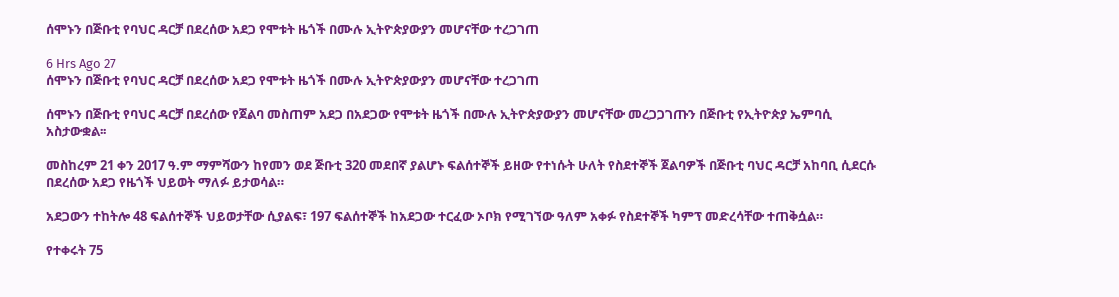ሰሞኑን በጅቡቲ የባህር ዳርቻ በደረሰው አደጋ የሞቱት ዜጎች በሙሉ ኢትዮጵያውያን መሆናቸው ተረጋገጠ

6 Hrs Ago 27
ሰሞኑን በጅቡቲ የባህር ዳርቻ በደረሰው አደጋ የሞቱት ዜጎች በሙሉ ኢትዮጵያውያን መሆናቸው ተረጋገጠ

ሰሞኑን በጅቡቲ የባህር ዳርቻ በደረሰው የጀልባ መስጠም አደጋ በአደጋው የሞቱት ዜጎች በሙሉ ኢትዮጵያውያን መሆናቸው መረጋጋገጡን በጅቡቲ የኢትዮጵያ ኤምባሲ አስታውቋል፡፡

መስከረም 21 ቀን 2017 ዓ.ም ማምሻውን ከየመን ወደ ጅቡቲ 320 መደበኛ ያልሆኑ ፍልሰተኞች ይዘው የተነሱት ሁለት የስደተኞች ጀልባዎች በጅቡቲ ባህር ዳርቻ አከባቢ ሲደርሱ በደረሰው አደጋ የዜጎች ህይወት ማለፉ ይታወሳል።

አደጋውን ተከትሎ 48 ፍልሰተኞች ህይወታቸው ሲያልፍ፣ 197 ፍልሰተኞች ከአደጋው ተርፈው ኦቦክ የሚገኘው ዓለም አቀፉ የስደተኞች ካምፕ መድረሳቸው ተጠቅሷል።

የተቀሩት 75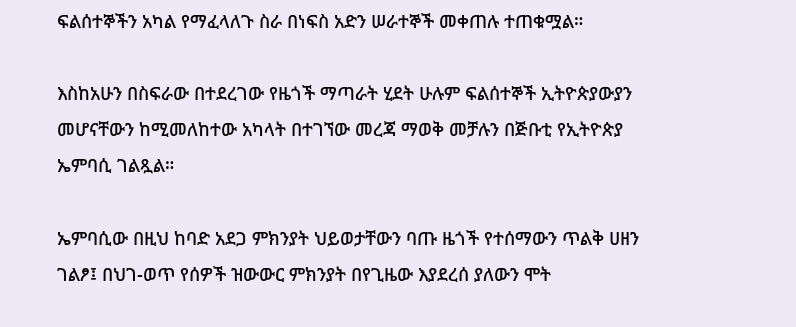ፍልሰተኞችን አካል የማፈላለጉ ስራ በነፍስ አድን ሠራተኞች መቀጠሉ ተጠቁሟል።

እስከአሁን በስፍራው በተደረገው የዜጎች ማጣራት ሂደት ሁሉም ፍልሰተኞች ኢትዮጵያውያን መሆናቸውን ከሚመለከተው አካላት በተገኘው መረጃ ማወቅ መቻሉን በጅቡቲ የኢትዮጵያ ኤምባሲ ገልጿል።

ኤምባሲው በዚህ ከባድ አደጋ ምክንያት ህይወታቸውን ባጡ ዜጎች የተሰማውን ጥልቅ ሀዘን ገልፆ፤ በህገ-ወጥ የሰዎች ዝውውር ምክንያት በየጊዜው እያደረሰ ያለውን ሞት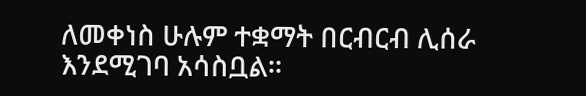ለመቀነስ ሁሉም ተቋማት በርብርብ ሊሰራ እንደሚገባ አሳስቧል፡፡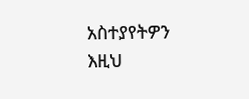አስተያየትዎን እዚህ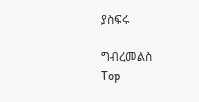ያስፍሩ

ግብረመልስ
Top